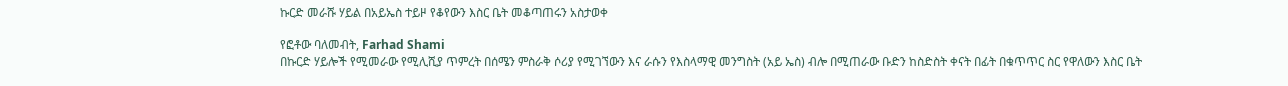ኩርድ መራሹ ሃይል በአይኤስ ተይዞ የቆየውን እስር ቤት መቆጣጠሩን አስታወቀ

የፎቶው ባለመብት, Farhad Shami
በኩርድ ሃይሎች የሚመራው የሚሊሺያ ጥምረት በሰሜን ምስራቅ ሶሪያ የሚገኘውን እና ራሱን የእስላማዊ መንግስት (አይ ኤስ) ብሎ በሚጠራው ቡድን ከስድስት ቀናት በፊት በቁጥጥር ስር የዋለውን እስር ቤት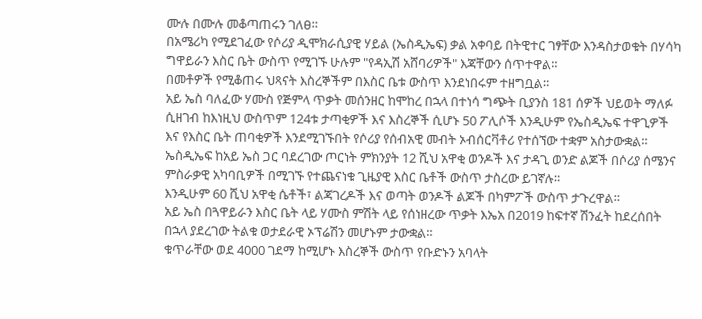ሙሉ በሙሉ መቆጣጠሩን ገለፀ።
በአሜሪካ የሚደገፈው የሶሪያ ዲሞክራሲያዊ ሃይል (ኤስዲኤፍ) ቃል አቀባይ በትዊተር ገፃቸው እንዳስታወቁት በሃሳካ ግዋይራን እስር ቤት ውስጥ የሚገኙ ሁሉም "የዳኢሽ አሸባሪዎች" እጃቸውን ሰጥተዋል።
በመቶዎች የሚቆጠሩ ህጻናት እስረኞችም በእስር ቤቱ ውስጥ እንደነበሩም ተዘግቧል።
አይ ኤስ ባለፈው ሃሙስ የጅምላ ጥቃት መሰንዘር ከሞከረ በኋላ በተነሳ ግጭት ቢያንስ 181 ሰዎች ህይወት ማለፉ ሲዘገብ ከእነዚህ ውስጥም 124ቱ ታጣቂዎች እና እስረኞች ሲሆኑ 50 ፖሊሶች እንዲሁም የኤስዲኤፍ ተዋጊዎች እና የእስር ቤት ጠባቂዎች እንደሚገኙበት የሶሪያ የሰብአዊ መብት ኦብሰርቫቶሪ የተሰኘው ተቋም አስታውቋል።
ኤስዲኤፍ ከአይ ኤስ ጋር ባደረገው ጦርነት ምክንያት 12 ሺህ አዋቂ ወንዶች እና ታዳጊ ወንድ ልጆች በሶሪያ ሰሜንና ምስራቃዊ አካባቢዎች በሚገኙ የተጨናነቁ ጊዜያዊ እስር ቤቶች ውስጥ ታስረው ይገኛሉ።
እንዲሁም 60 ሺህ አዋቂ ሴቶች፣ ልጃገረዶች እና ወጣት ወንዶች ልጆች በካምፖች ውስጥ ታጉረዋል።
አይ ኤስ በጓዋይራን እስር ቤት ላይ ሃሙስ ምሽት ላይ የሰነዘረው ጥቃት እኤአ በ2019 ከፍተኛ ሽንፈት ከደረሰበት በኋላ ያደረገው ትልቁ ወታደራዊ ኦፕሬሽን መሆኑም ታውቋል።
ቁጥራቸው ወደ 4000 ገደማ ከሚሆኑ እስረኞች ውስጥ የቡድኑን አባላት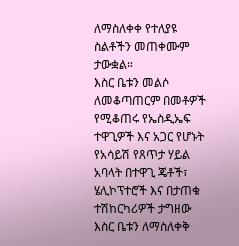ለማስለቀቀ የተለያዩ ስልቶችን መጠቀሙም ታውቋል።
እስር ቤቱን መልሶ ለመቆጣጠርም በመቶዎች የሚቆጠሩ የኤስዲኤፍ ተዋጊዎች እና አጋር የሆኑት የአሳይሽ የጸጥታ ሃይል አባላት በተዋጊ ጄቶች፣ ሄሊኮፕተሮች እና በታጠቁ ተሽከርካሪዎች ታግዘው እስር ቤቱን ለማስለቀቅ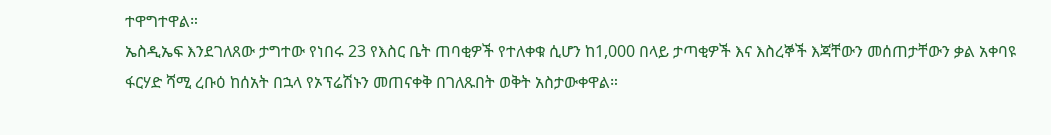ተዋግተዋል።
ኤስዲኤፍ እንደገለጸው ታግተው የነበሩ 23 የእስር ቤት ጠባቂዎች የተለቀቁ ሲሆን ከ1,000 በላይ ታጣቂዎች እና እስረኞች እጃቸውን መሰጠታቸውን ቃል አቀባዩ ፋርሃድ ሻሚ ረቡዕ ከሰአት በኋላ የኦፕሬሽኑን መጠናቀቅ በገለጹበት ወቅት አስታውቀዋል።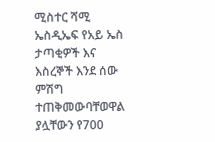ሚስተር ሻሚ ኤስዲኤፍ የአይ ኤስ ታጣቂዎች እና እስረኞች እንደ ሰው ምሽግ ተጠቅመውባቸወዋል ያሏቸውን የ700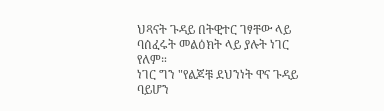ህጻናት ጉዳይ በትዊተር ገፃቸው ላይ ባሰፈሩት መልዕክት ላይ ያሉት ነገር የለም።
ነገር ግን "የልጆቹ ደህንነት ዋና ጉዳይ ባይሆን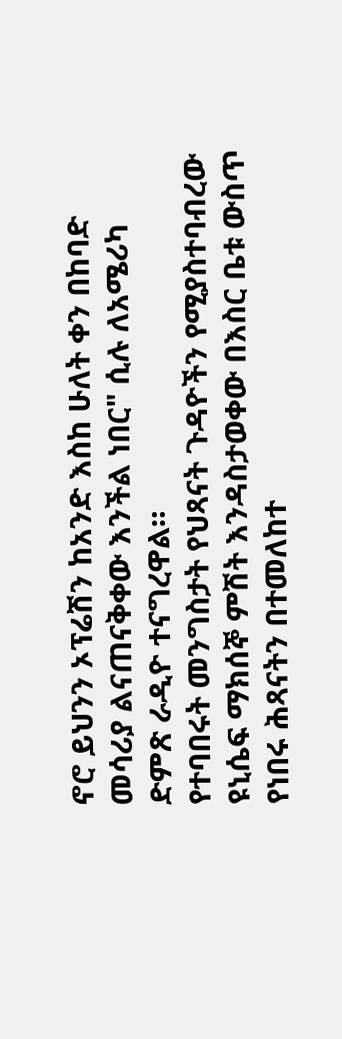ኖሮ ይህንን ኦፕሬሽን ከአንድ እስከ ሁለት ቀን በከባድ መሳሪያ ልናጠናቅቀው እንችል ነበር" ሲሉ ለአሜሪካ ድምጽ ራዲዮ ተናግረዋል።
የተባበሩት መንግስታት የህጻናት ጉዳዮችን የሚያስተባብረው ዩኒሴፍ ማክሰኞ ምሽት እንዳስታወቀው በእስር ቤቱ ውስጥ የነበሩ ሕጻናትን በተመለከተ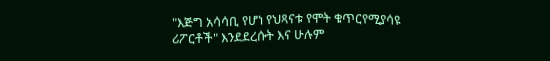"እጅግ አሳሳቢ የሆነ የህጻናቱ የሞት ቁጥርየሚያሳዩ ሪፖርቶች" እንደደረሱት እና ሁሉም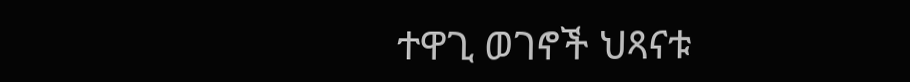ተዋጊ ወገኖች ህጻናቱ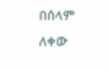በሰላም ለቀው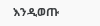እንዲወጡ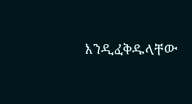እንዲፈቅዱላቸው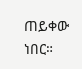ጠይቀው ነበር።